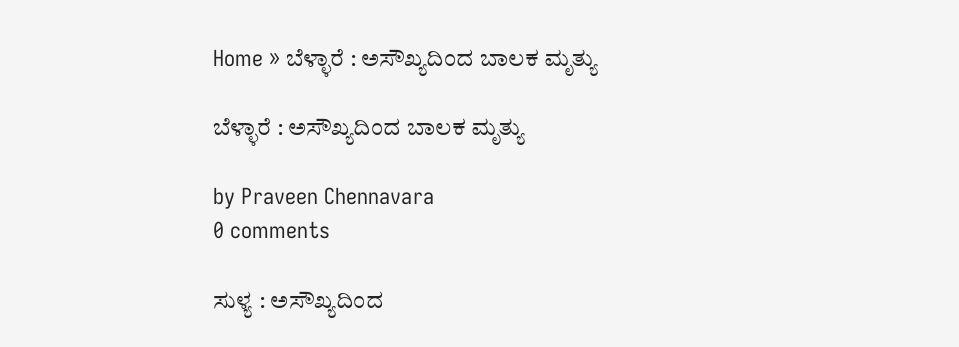Home » ಬೆಳ್ಳಾರೆ : ಅಸೌಖ್ಯದಿಂದ ಬಾಲಕ ಮೃತ್ಯು

ಬೆಳ್ಳಾರೆ : ಅಸೌಖ್ಯದಿಂದ ಬಾಲಕ ಮೃತ್ಯು

by Praveen Chennavara
0 comments

ಸುಳ್ಯ : ಅಸೌಖ್ಯದಿಂದ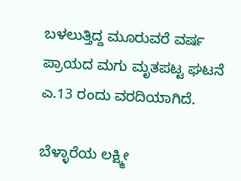ಬಳಲುತ್ತಿದ್ದ ಮೂರುವರೆ ವರ್ಷ ಪ್ರಾಯದ ಮಗು ಮೃತಪಟ್ಟ ಘಟನೆ ಎ.13 ರಂದು ವರದಿಯಾಗಿದೆ.

ಬೆಳ್ಳಾರೆಯ ಲಕ್ಷ್ಮೀ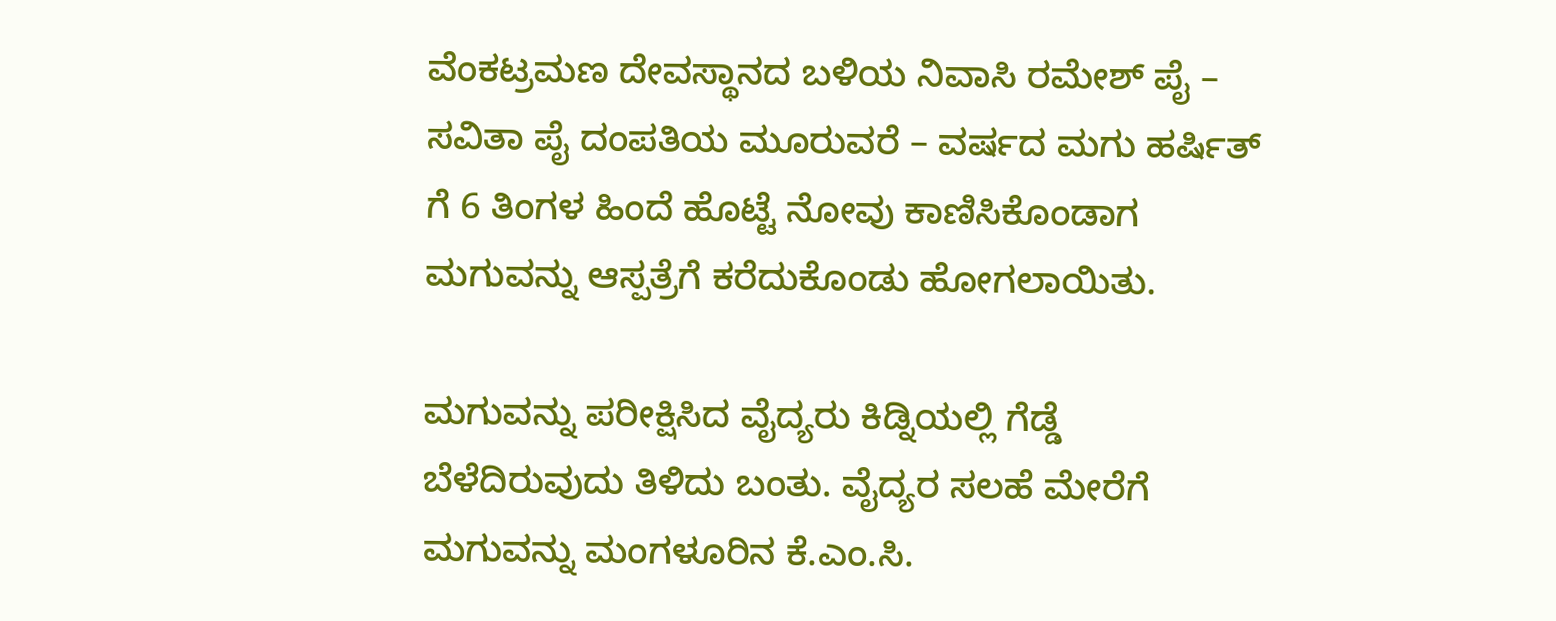ವೆಂಕಟ್ರಮಣ ದೇವಸ್ಥಾನದ ಬಳಿಯ ನಿವಾಸಿ ರಮೇಶ್ ಪೈ – ಸವಿತಾ ಪೈ ದಂಪತಿಯ ಮೂರುವರೆ – ವರ್ಷದ ಮಗು ಹರ್ಷಿತ್ ಗೆ 6 ತಿಂಗಳ ಹಿಂದೆ ಹೊಟ್ಟೆ ನೋವು ಕಾಣಿಸಿಕೊಂಡಾಗ ಮಗುವನ್ನು ಆಸ್ಪತ್ರೆಗೆ ಕರೆದುಕೊಂಡು ಹೋಗಲಾಯಿತು.

ಮಗುವನ್ನು ಪರೀಕ್ಷಿಸಿದ ವೈದ್ಯರು ಕಿಡ್ನಿಯಲ್ಲಿ ಗೆಡ್ಡೆ ಬೆಳೆದಿರುವುದು ತಿಳಿದು ಬಂತು. ವೈದ್ಯರ ಸಲಹೆ ಮೇರೆಗೆ ಮಗುವನ್ನು ಮಂಗಳೂರಿನ ಕೆ.ಎಂ.ಸಿ.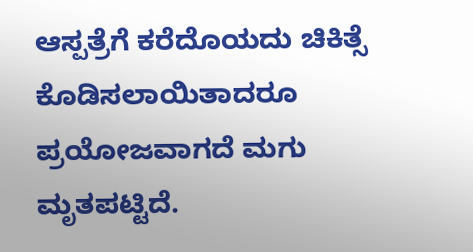ಆಸ್ಪತ್ರೆಗೆ ಕರೆದೊಯದು ಚಿಕಿತ್ಸೆ ಕೊಡಿಸಲಾಯಿತಾದರೂ ಪ್ರಯೋಜವಾಗದೆ ಮಗು ಮೃತಪಟ್ಟಿದೆ.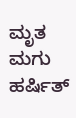ಮೃತ ಮಗು ಹರ್ಷಿತ್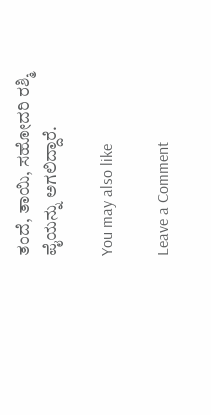ತಂದೆ, ತಾಯಿ, ಸಹೋದರಿ ರಶ್ಮಿ ಪೈಯನ್ನು ಅಗಲಿದ್ದಾರೆ.

You may also like

Leave a Comment